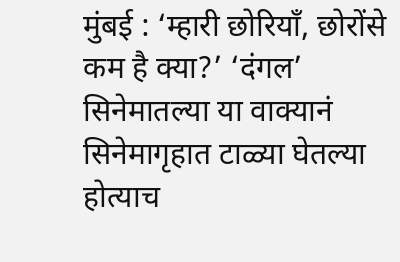मुंबई : ‘म्हारी छोरियाँ, छोरोंसे कम है क्या?’ ‘दंगल’ सिनेमातल्या या वाक्यानं सिनेमागृहात टाळ्या घेतल्या होत्याच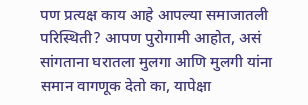पण प्रत्यक्ष काय आहे आपल्या समाजातली परिस्थिती? आपण पुरोगामी आहोत, असं सांगताना घरातला मुलगा आणि मुलगी यांना समान वागणूक देतो का, यापेक्षा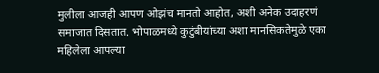मुलीला आजही आपण ओझंच मानतो आहोत, अशी अनेक उदाहरणं समाजात दिसतात. भोपाळमध्ये कुटुंबीयांच्या अशा मानसिकतेमुळे एका महिलेला आपल्या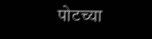पोटच्या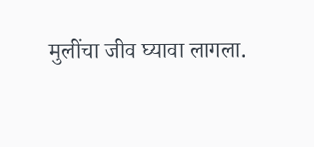मुलींचा जीव घ्यावा लागला.